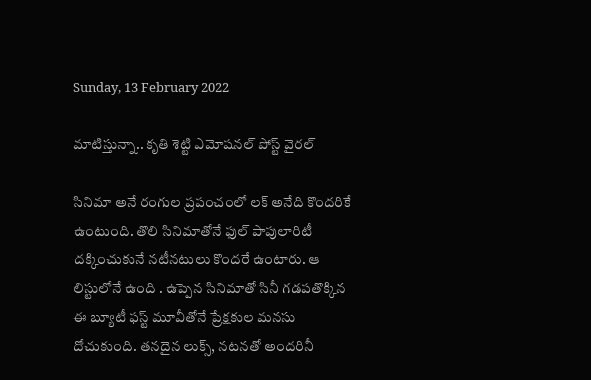Sunday, 13 February 2022

మాటిస్తున్నా.. కృతి శెట్టి ఎమోషనల్ పోస్ట్ వైరల్

సినిమా అనే రంగుల ప్రపంచంలో లక్ అనేది కొందరికే ఉంటుంది. తొలి సినిమాతోనే ఫుల్ పాపులారిటీ దక్కించుకునే నటీనటులు కొందరే ఉంటారు. ఆ లిస్టులోనే ఉంది . ఉప్పెన సినిమాతో సినీ గడపతొక్కిన ఈ బ్యూటీ ఫస్ట్ మూవీతోనే ప్రేక్షకుల మనసు దోచుకుంది. తనదైన లుక్స్, నటనతో అందరినీ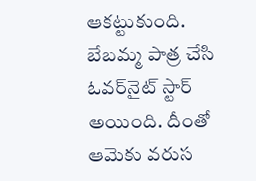ఆకట్టుకుంది. బేబమ్మ పాత్ర చేసి ఓవర్‌నైట్‌ స్టార్‌ అయింది. దీంతో ఆమెకు వరుస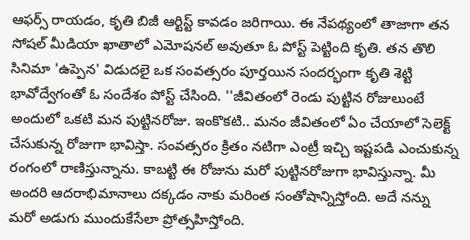ఆఫర్స్ రాయడం, కృతి బిజీ ఆర్టిస్ట్ కావడం జరిగాయి. ఈ నేపథ్యంలో తాజాగా తన సోషల్ మీడియా ఖాతాలో ఎమోషనల్ అవుతూ ఓ పోస్ట్ పెట్టింది కృతి. తన తొలి సినిమా 'ఉప్పెన' విడుదలై ఒక సంవత్సరం పూర్తయిన సందర్భంగా కృతి శెట్టి భావోద్వేగంతో ఓ సందేశం పోస్ట్ చేసింది. ''జీవితంలో రెండు పుట్టిన రోజులుంటే అందులో ఒకటి మన పుట్టినరోజు. ఇంకొకటి.. మనం జీవితంలో ఏం చేయాలో సెలెక్ట్‌ చేసుకున్న రోజుగా భావిస్తా. సంవత్సరం క్రితం నటిగా ఎంట్రీ ఇచ్చి ఇష్టపడి ఎంచుకున్న రంగంలో రాణిస్తున్నాను. కాబట్టి ఈ రోజును మరో పుట్టినరోజుగా భావిస్తున్నా. మీ అందరి ఆదరాభిమానాలు దక్కడం నాకు మరింత సంతోషాన్నిస్తోంది. అదే నన్ను మరో అడుగు ముందుకేసేలా ప్రోత్సహిస్తోంది.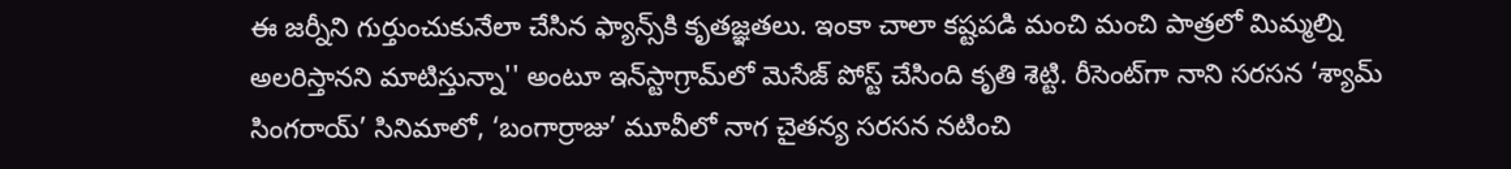ఈ జర్నీని గుర్తుంచుకునేలా చేసిన ఫ్యాన్స్‌కి కృతజ్ఞతలు. ఇంకా చాలా కష్టపడి మంచి మంచి పాత్రలో మిమ్మల్ని అలరిస్తానని మాటిస్తున్నా'' అంటూ ఇన్‌స్టాగ్రామ్‌లో మెసేజ్ పోస్ట్ చేసింది కృతి శెట్టి. రీసెంట్‌గా నాని సరసన ‘శ్యామ్‌ సింగరాయ్‌’ సినిమాలో, ‘బంగార్రాజు’ మూవీలో నాగ చైతన్య సరసన నటించి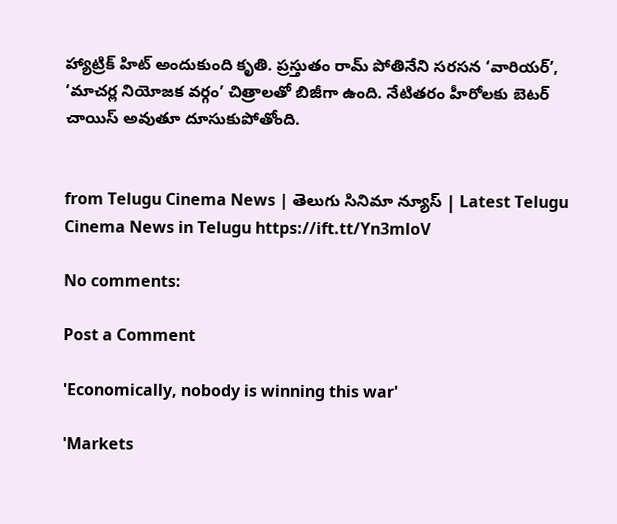హ్యాట్రిక్‌ హిట్‌ అందుకుంది కృతి. ప్రస్తుతం రామ్‌ పోతినేని సరసన ‘వారియర్‌’, ‘మాచర్ల నియోజక వర్గం’ చిత్రాలతో బిజీగా ఉంది. నేటితరం హీరోలకు బెటర్ చాయిస్ అవుతూ దూసుకుపోతోంది.


from Telugu Cinema News | తెలుగు సినిమా న్యూస్ | Latest Telugu Cinema News in Telugu https://ift.tt/Yn3mloV

No comments:

Post a Comment

'Economically, nobody is winning this war'

'Markets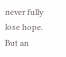never fully lose hope. But an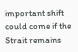important shift could come if the Strait remains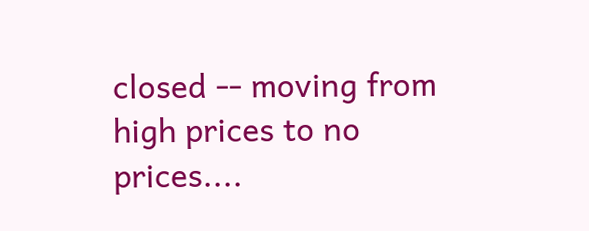closed -- moving from high prices to no prices....